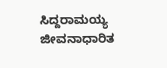ಸಿದ್ದರಾಮಯ್ಯ ಜೀವನಾಧಾರಿತ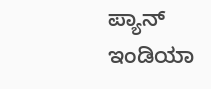ಪ್ಯಾನ್ ಇಂಡಿಯಾ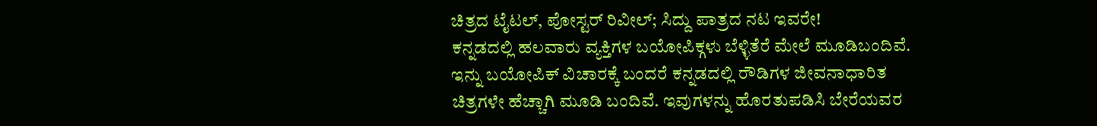ಚಿತ್ರದ ಟೈಟಲ್, ಪೋಸ್ಟರ್ ರಿವೀಲ್; ಸಿದ್ದು ಪಾತ್ರದ ನಟ ಇವರೇ!
ಕನ್ನಡದಲ್ಲಿ ಹಲವಾರು ವ್ಯಕ್ತಿಗಳ ಬಯೋಪಿಕ್ಗಳು ಬೆಳ್ಳಿತೆರೆ ಮೇಲೆ ಮೂಡಿಬಂದಿವೆ. ಇನ್ನು ಬಯೋಪಿಕ್ ವಿಚಾರಕ್ಕೆ ಬಂದರೆ ಕನ್ನಡದಲ್ಲಿ ರೌಡಿಗಳ ಜೀವನಾಧಾರಿತ ಚಿತ್ರಗಳೇ ಹೆಚ್ಚಾಗಿ ಮೂಡಿ ಬಂದಿವೆ. ಇವುಗಳನ್ನು ಹೊರತುಪಡಿಸಿ ಬೇರೆಯವರ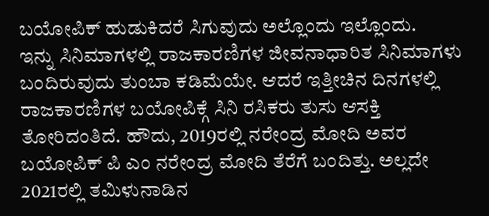ಬಯೋಪಿಕ್ ಹುಡುಕಿದರೆ ಸಿಗುವುದು ಅಲ್ಲೊಂದು ಇಲ್ಲೊಂದು.
ಇನ್ನು ಸಿನಿಮಾಗಳಲ್ಲಿ ರಾಜಕಾರಣಿಗಳ ಜೀವನಾಧಾರಿತ ಸಿನಿಮಾಗಳು ಬಂದಿರುವುದು ತುಂಬಾ ಕಡಿಮೆಯೇ. ಆದರೆ ಇತ್ತೀಚಿನ ದಿನಗಳಲ್ಲಿ ರಾಜಕಾರಣಿಗಳ ಬಯೋಪಿಕ್ಗೆ ಸಿನಿ ರಸಿಕರು ತುಸು ಆಸಕ್ತಿ ತೋರಿದಂತಿದೆ. ಹೌದು, 2019ರಲ್ಲಿ ನರೇಂದ್ರ ಮೋದಿ ಅವರ ಬಯೋಪಿಕ್ ಪಿ ಎಂ ನರೇಂದ್ರ ಮೋದಿ ತೆರೆಗೆ ಬಂದಿತ್ತು. ಅಲ್ಲದೇ 2021ರಲ್ಲಿ ತಮಿಳುನಾಡಿನ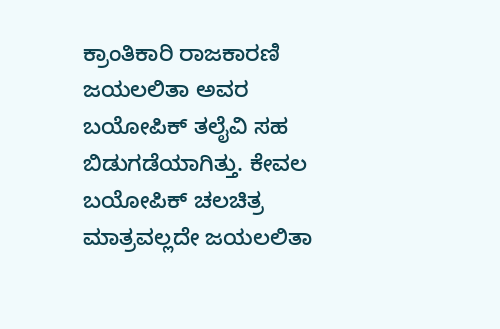ಕ್ರಾಂತಿಕಾರಿ ರಾಜಕಾರಣಿ ಜಯಲಲಿತಾ ಅವರ ಬಯೋಪಿಕ್ ತಲೈವಿ ಸಹ ಬಿಡುಗಡೆಯಾಗಿತ್ತು. ಕೇವಲ ಬಯೋಪಿಕ್ ಚಲಚಿತ್ರ ಮಾತ್ರವಲ್ಲದೇ ಜಯಲಲಿತಾ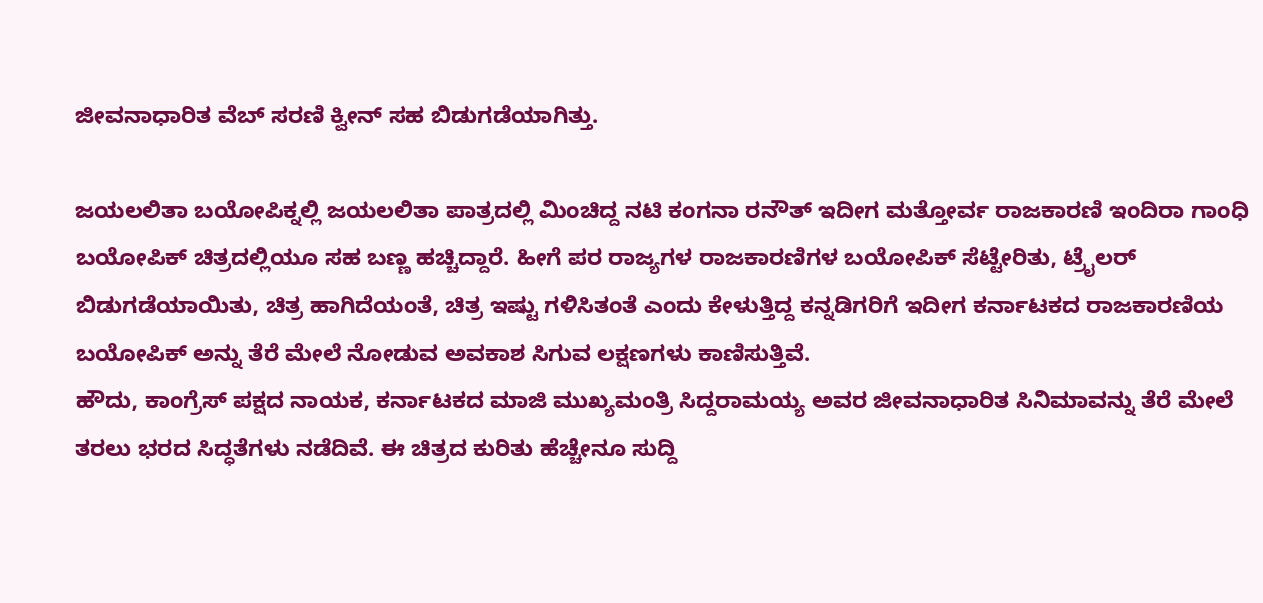ಜೀವನಾಧಾರಿತ ವೆಬ್ ಸರಣಿ ಕ್ವೀನ್ ಸಹ ಬಿಡುಗಡೆಯಾಗಿತ್ತು.

ಜಯಲಲಿತಾ ಬಯೋಪಿಕ್ನಲ್ಲಿ ಜಯಲಲಿತಾ ಪಾತ್ರದಲ್ಲಿ ಮಿಂಚಿದ್ದ ನಟಿ ಕಂಗನಾ ರನೌತ್ ಇದೀಗ ಮತ್ತೋರ್ವ ರಾಜಕಾರಣಿ ಇಂದಿರಾ ಗಾಂಧಿ ಬಯೋಪಿಕ್ ಚಿತ್ರದಲ್ಲಿಯೂ ಸಹ ಬಣ್ಣ ಹಚ್ಚಿದ್ದಾರೆ. ಹೀಗೆ ಪರ ರಾಜ್ಯಗಳ ರಾಜಕಾರಣಿಗಳ ಬಯೋಪಿಕ್ ಸೆಟ್ಟೇರಿತು, ಟ್ರೈಲರ್ ಬಿಡುಗಡೆಯಾಯಿತು, ಚಿತ್ರ ಹಾಗಿದೆಯಂತೆ, ಚಿತ್ರ ಇಷ್ಟು ಗಳಿಸಿತಂತೆ ಎಂದು ಕೇಳುತ್ತಿದ್ದ ಕನ್ನಡಿಗರಿಗೆ ಇದೀಗ ಕರ್ನಾಟಕದ ರಾಜಕಾರಣಿಯ ಬಯೋಪಿಕ್ ಅನ್ನು ತೆರೆ ಮೇಲೆ ನೋಡುವ ಅವಕಾಶ ಸಿಗುವ ಲಕ್ಷಣಗಳು ಕಾಣಿಸುತ್ತಿವೆ.
ಹೌದು, ಕಾಂಗ್ರೆಸ್ ಪಕ್ಷದ ನಾಯಕ, ಕರ್ನಾಟಕದ ಮಾಜಿ ಮುಖ್ಯಮಂತ್ರಿ ಸಿದ್ದರಾಮಯ್ಯ ಅವರ ಜೀವನಾಧಾರಿತ ಸಿನಿಮಾವನ್ನು ತೆರೆ ಮೇಲೆ ತರಲು ಭರದ ಸಿದ್ಧತೆಗಳು ನಡೆದಿವೆ. ಈ ಚಿತ್ರದ ಕುರಿತು ಹೆಚ್ಚೇನೂ ಸುದ್ದಿ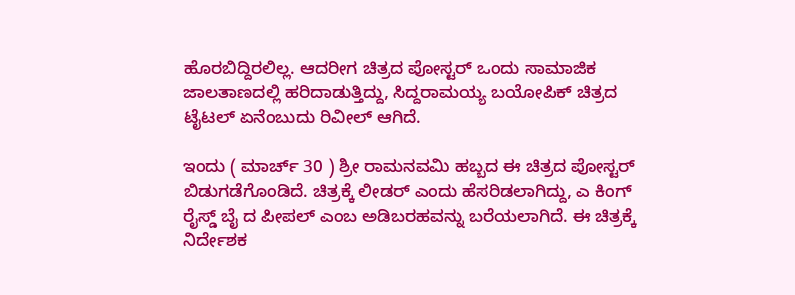ಹೊರಬಿದ್ದಿರಲಿಲ್ಲ. ಆದರೀಗ ಚಿತ್ರದ ಪೋಸ್ಟರ್ ಒಂದು ಸಾಮಾಜಿಕ ಜಾಲತಾಣದಲ್ಲಿ ಹರಿದಾಡುತ್ತಿದ್ದು, ಸಿದ್ದರಾಮಯ್ಯ ಬಯೋಪಿಕ್ ಚಿತ್ರದ ಟೈಟಲ್ ಏನೆಂಬುದು ರಿವೀಲ್ ಆಗಿದೆ.

ಇಂದು ( ಮಾರ್ಚ್ 30 ) ಶ್ರೀ ರಾಮನವಮಿ ಹಬ್ಬದ ಈ ಚಿತ್ರದ ಪೋಸ್ಟರ್ ಬಿಡುಗಡೆಗೊಂಡಿದೆ. ಚಿತ್ರಕ್ಕೆ ಲೀಡರ್ ಎಂದು ಹೆಸರಿಡಲಾಗಿದ್ದು, ಎ ಕಿಂಗ್ ರೈಸ್ಡ್ ಬೈ ದ ಪೀಪಲ್ ಎಂಬ ಅಡಿಬರಹವನ್ನು ಬರೆಯಲಾಗಿದೆ. ಈ ಚಿತ್ರಕ್ಕೆ ನಿರ್ದೇಶಕ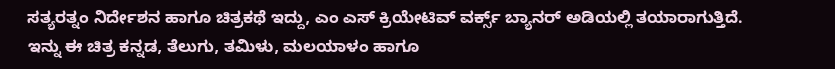ಸತ್ಯರತ್ನಂ ನಿರ್ದೇಶನ ಹಾಗೂ ಚಿತ್ರಕಥೆ ಇದ್ದು, ಎಂ ಎಸ್ ಕ್ರಿಯೇಟಿವ್ ವರ್ಕ್ಸ್ ಬ್ಯಾನರ್ ಅಡಿಯಲ್ಲಿ ತಯಾರಾಗುತ್ತಿದೆ. ಇನ್ನು ಈ ಚಿತ್ರ ಕನ್ನಡ, ತೆಲುಗು, ತಮಿಳು, ಮಲಯಾಳಂ ಹಾಗೂ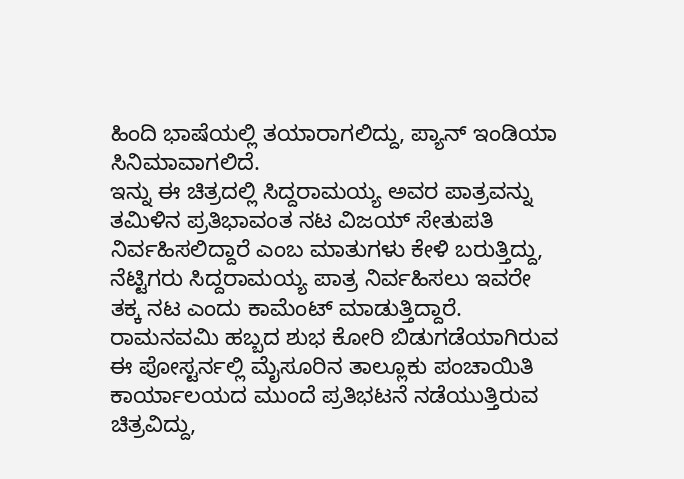ಹಿಂದಿ ಭಾಷೆಯಲ್ಲಿ ತಯಾರಾಗಲಿದ್ದು, ಪ್ಯಾನ್ ಇಂಡಿಯಾ ಸಿನಿಮಾವಾಗಲಿದೆ.
ಇನ್ನು ಈ ಚಿತ್ರದಲ್ಲಿ ಸಿದ್ದರಾಮಯ್ಯ ಅವರ ಪಾತ್ರವನ್ನು ತಮಿಳಿನ ಪ್ರತಿಭಾವಂತ ನಟ ವಿಜಯ್ ಸೇತುಪತಿ ನಿರ್ವಹಿಸಲಿದ್ದಾರೆ ಎಂಬ ಮಾತುಗಳು ಕೇಳಿ ಬರುತ್ತಿದ್ದು, ನೆಟ್ಟಿಗರು ಸಿದ್ದರಾಮಯ್ಯ ಪಾತ್ರ ನಿರ್ವಹಿಸಲು ಇವರೇ ತಕ್ಕ ನಟ ಎಂದು ಕಾಮೆಂಟ್ ಮಾಡುತ್ತಿದ್ದಾರೆ.
ರಾಮನವಮಿ ಹಬ್ಬದ ಶುಭ ಕೋರಿ ಬಿಡುಗಡೆಯಾಗಿರುವ ಈ ಪೋಸ್ಟರ್ನಲ್ಲಿ ಮೈಸೂರಿನ ತಾಲ್ಲೂಕು ಪಂಚಾಯಿತಿ ಕಾರ್ಯಾಲಯದ ಮುಂದೆ ಪ್ರತಿಭಟನೆ ನಡೆಯುತ್ತಿರುವ ಚಿತ್ರವಿದ್ದು,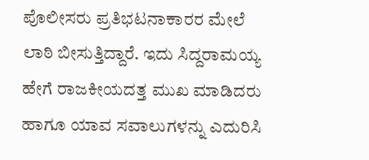ಪೊಲೀಸರು ಪ್ರತಿಭಟನಾಕಾರರ ಮೇಲೆ ಲಾಠಿ ಬೀಸುತ್ತಿದ್ದಾರೆ. ಇದು ಸಿದ್ದರಾಮಯ್ಯ ಹೇಗೆ ರಾಜಕೀಯದತ್ತ ಮುಖ ಮಾಡಿದರು ಹಾಗೂ ಯಾವ ಸವಾಲುಗಳನ್ನು ಎದುರಿಸಿ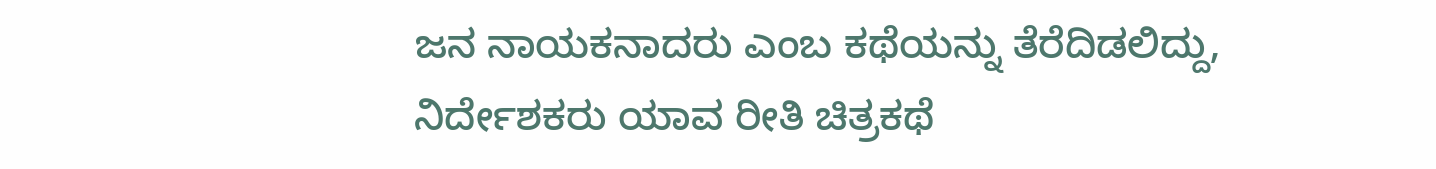ಜನ ನಾಯಕನಾದರು ಎಂಬ ಕಥೆಯನ್ನು ತೆರೆದಿಡಲಿದ್ದು, ನಿರ್ದೇಶಕರು ಯಾವ ರೀತಿ ಚಿತ್ರಕಥೆ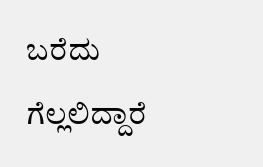ಬರೆದು ಗೆಲ್ಲಲಿದ್ದಾರೆ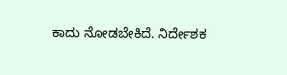ಕಾದು ನೋಡಬೇಕಿದೆ. ನಿರ್ದೇಶಕ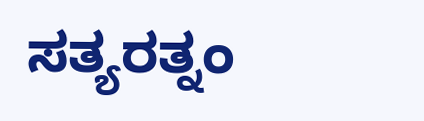ಸತ್ಯರತ್ನಂ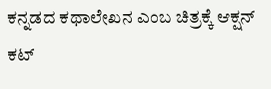ಕನ್ನಡದ ಕಥಾಲೇಖನ ಎಂಬ ಚಿತ್ರಕ್ಕೆ ಆಕ್ಷನ್ ಕಟ್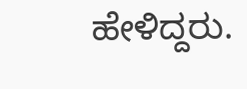ಹೇಳಿದ್ದರು.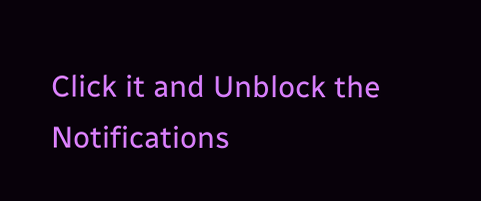Click it and Unblock the Notifications